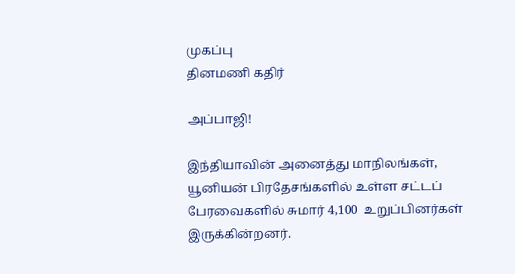முகப்பு
தினமணி கதிர்

அப்பாஜி!

இந்தியாவின் அனைத்து மாநிலங்கள்,  யூனியன் பிரதேசங்களில் உள்ள சட்டப் பேரவைகளில் சுமார் 4,100  உறுப்பினர்கள் இருக்கின்றனர்.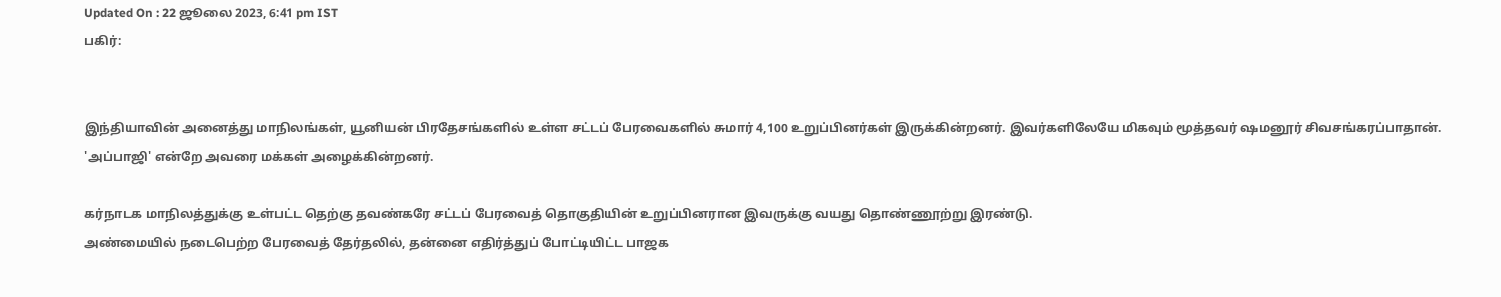Updated On : 22 ஜூலை 2023, 6:41 pm IST
பகிர்:


இந்தியாவின் அனைத்து மாநிலங்கள், யூனியன் பிரதேசங்களில் உள்ள சட்டப் பேரவைகளில் சுமார் 4,100 உறுப்பினர்கள் இருக்கின்றனர். இவர்களிலேயே மிகவும் மூத்தவர் ஷமனூர் சிவசங்கரப்பாதான். 'அப்பாஜி' என்றே அவரை மக்கள் அழைக்கின்றனர்.

கர்நாடக மாநிலத்துக்கு உள்பட்ட தெற்கு தவண்கரே சட்டப் பேரவைத் தொகுதியின் உறுப்பினரான இவருக்கு வயது தொண்ணூற்று இரண்டு.
அண்மையில் நடைபெற்ற பேரவைத் தேர்தலில், தன்னை எதிர்த்துப் போட்டியிட்ட பாஜக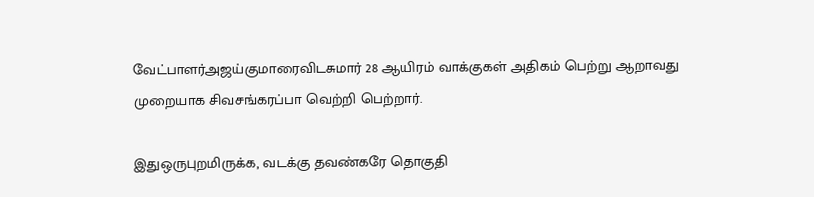வேட்பாளர்அஜய்குமாரைவிடசுமார் 28 ஆயிரம் வாக்குகள் அதிகம் பெற்று ஆறாவது முறையாக சிவசங்கரப்பா வெற்றி பெற்றார்.

இதுஒருபுறமிருக்க, வடக்கு தவண்கரே தொகுதி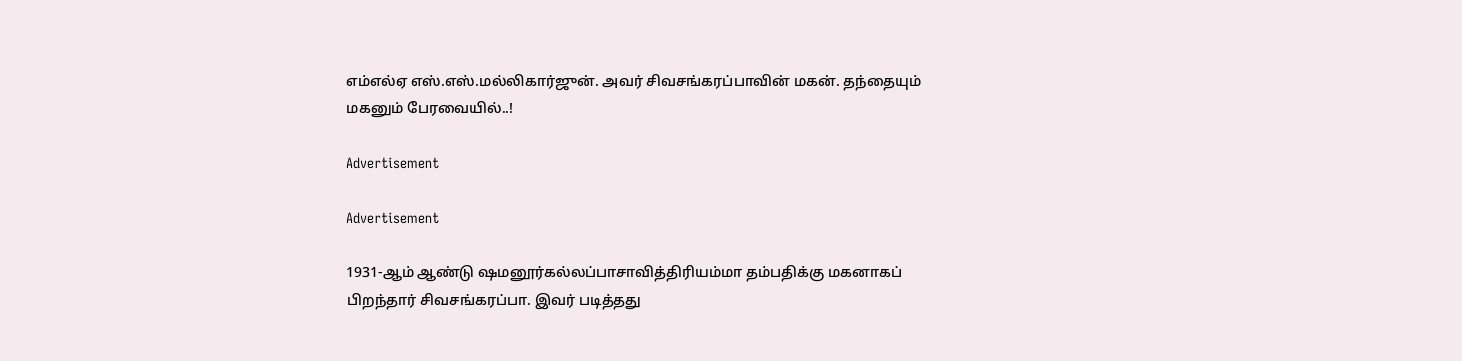எம்எல்ஏ எஸ்.எஸ்.மல்லிகார்ஜுன். அவர் சிவசங்கரப்பாவின் மகன். தந்தையும் மகனும் பேரவையில்..!

Advertisement

Advertisement

1931-ஆம் ஆண்டு ஷமனூர்கல்லப்பாசாவித்திரியம்மா தம்பதிக்கு மகனாகப் பிறந்தார் சிவசங்கரப்பா. இவர் படித்தது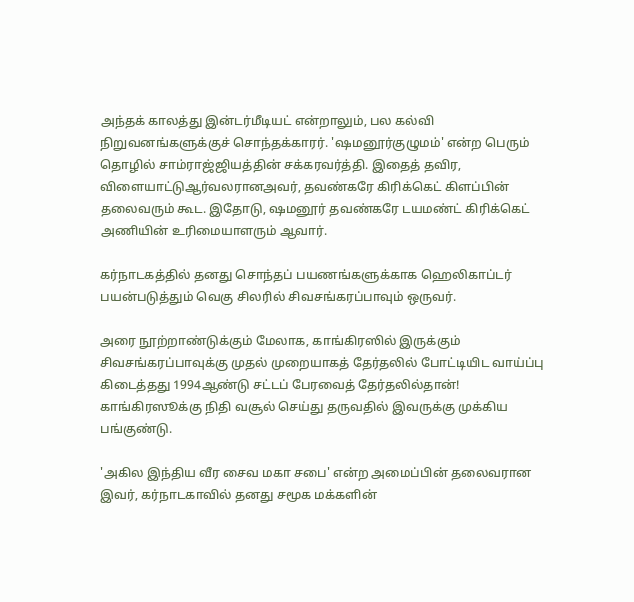அந்தக் காலத்து இன்டர்மீடியட் என்றாலும், பல கல்வி நிறுவனங்களுக்குச் சொந்தக்காரர். 'ஷமனூர்குழுமம்' என்ற பெரும் தொழில் சாம்ராஜ்ஜியத்தின் சக்கரவர்த்தி. இதைத் தவிர, விளையாட்டுஆர்வலரானஅவர், தவண்கரே கிரிக்கெட் கிளப்பின் தலைவரும் கூட. இதோடு, ஷமனூர் தவண்கரே டயமண்ட் கிரிக்கெட் அணியின் உரிமையாளரும் ஆவார்.

கர்நாடகத்தில் தனது சொந்தப் பயணங்களுக்காக ஹெலிகாப்டர் பயன்படுத்தும் வெகு சிலரில் சிவசங்கரப்பாவும் ஒருவர்.

அரை நூற்றாண்டுக்கும் மேலாக, காங்கிரஸில் இருக்கும் சிவசங்கரப்பாவுக்கு முதல் முறையாகத் தேர்தலில் போட்டியிட வாய்ப்பு கிடைத்தது 1994ஆண்டு சட்டப் பேரவைத் தேர்தலில்தான்! காங்கிரஸூக்கு நிதி வசூல் செய்து தருவதில் இவருக்கு முக்கிய பங்குண்டு.

'அகில இந்திய வீர சைவ மகா சபை' என்ற அமைப்பின் தலைவரான இவர், கர்நாடகாவில் தனது சமூக மக்களின்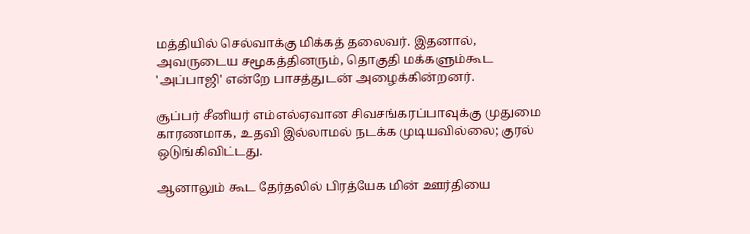மத்தியில் செல்வாக்கு மிக்கத் தலைவர். இதனால், அவருடைய சமூகத்தினரும், தொகுதி மக்களும்கூட 'அப்பாஜி' என்றே பாசத்துடன் அழைக்கின்றனர்.

சூப்பர் சீனியர் எம்எல்ஏவான சிவசங்கரப்பாவுக்கு முதுமை காரணமாக, உதவி இல்லாமல் நடக்க முடியவில்லை; குரல் ஒடுங்கிவிட்டது.

ஆனாலும் கூட தேர்தலில் பிரத்யேக மின் ஊர்தியை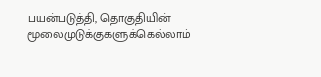பயன்படுத்தி, தொகுதியின் மூலைமுடுக்குகளுக்கெல்லாம்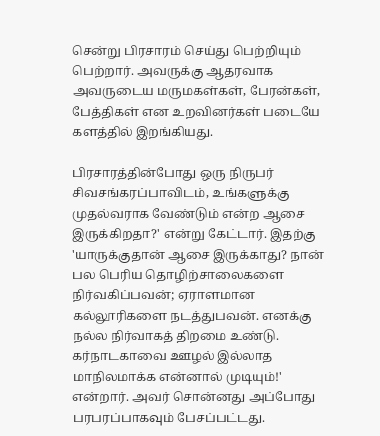சென்று பிரசாரம் செய்து பெற்றியும் பெற்றார். அவருக்கு ஆதரவாக அவருடைய மருமகள்கள், பேரன்கள், பேத்திகள் என உறவினர்கள் படையே களத்தில் இறங்கியது.

பிரசாரத்தின்போது ஒரு நிருபர் சிவசங்கரப்பாவிடம், உங்களுக்கு முதல்வராக வேண்டும் என்ற ஆசை இருக்கிறதா?' என்று கேட்டார். இதற்கு 'யாருக்குதான் ஆசை இருக்காது? நான் பல பெரிய தொழிற்சாலைகளை நிர்வகிப்பவன்; ஏராளமான கல்லூரிகளை நடத்துபவன். எனக்கு நல்ல நிர்வாகத் திறமை உண்டு. கர்நாடகாவை ஊழல் இல்லாத மாநிலமாக்க என்னால் முடியும்!' என்றார். அவர் சொன்னது அப்போது பரபரப்பாகவும் பேசப்பட்டது.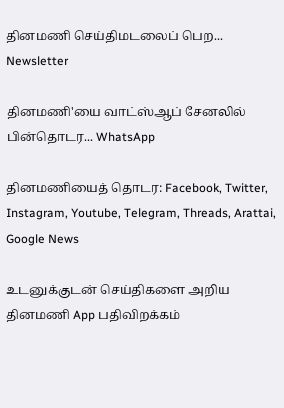தினமணி செய்திமடலைப் பெற... Newsletter

தினமணி'யை வாட்ஸ்ஆப் சேனலில் பின்தொடர... WhatsApp

தினமணியைத் தொடர: Facebook, Twitter, Instagram, Youtube, Telegram, Threads, Arattai, Google News

உடனுக்குடன் செய்திகளை அறிய தினமணி App பதிவிறக்கம்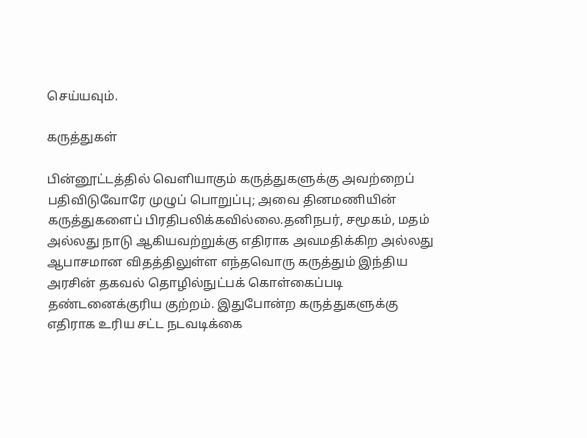செய்யவும்.

கருத்துகள்

பின்னூட்டத்தில் வெளியாகும் கருத்துகளுக்கு அவற்றைப் பதிவிடுவோரே முழுப் பொறுப்பு; அவை தினமணியின் கருத்துகளைப் பிரதிபலிக்கவில்லை.தனிநபர், சமூகம், மதம் அல்லது நாடு ஆகியவற்றுக்கு எதிராக அவமதிக்கிற அல்லது ஆபாசமான விதத்திலுள்ள எந்தவொரு கருத்தும் இந்திய அரசின் தகவல் தொழில்நுட்பக் கொள்கைப்படி தண்டனைக்குரிய குற்றம். இதுபோன்ற கருத்துகளுக்கு எதிராக உரிய சட்ட நடவடிக்கை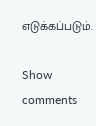எடுக்கப்படும்.

Show comments